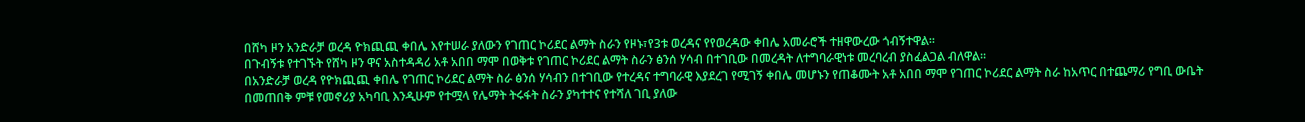በሸካ ዞን አንድራቻ ወረዳ ዮክጪጪ ቀበሌ እየተሠራ ያለውን የገጠር ኮሪደር ልማት ስራን የዞኑ፣የ3ቱ ወረዳና የየወረዳው ቀበሌ አመራሮች ተዘዋውረው ጎብኝተዋል።
በጉብኝቱ የተገኙት የሸካ ዞን ዋና አስተዳዳሪ አቶ አበበ ማሞ በወቅቱ የገጠር ኮሪደር ልማት ስራን ፅንሰ ሃሳብ በተገቢው በመረዳት ለተግባራዊነቱ መረባረብ ያስፈልጋል ብለዋል።
በአንድራቻ ወረዳ የዮክጪጪ ቀበሌ የገጠር ኮሪደር ልማት ስራ ፅንሰ ሃሳብን በተገቢው የተረዳና ተግባራዊ እያደረገ የሚገኝ ቀበሌ መሆኑን የጠቆሙት አቶ አበበ ማሞ የገጠር ኮሪደር ልማት ስራ ከአጥር በተጨማሪ የግቢ ውቤት በመጠበቅ ምቹ የመኖሪያ አካባቢ እንዲሁም የተሟላ የሌማት ትሩፋት ስራን ያካተተና የተሻለ ገቢ ያለው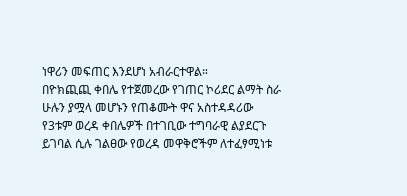ነዋሪን መፍጠር እንደሆነ አብራርተዋል።
በዮክጪጪ ቀበሌ የተጀመረው የገጠር ኮሪደር ልማት ስራ ሁሉን ያሟላ መሆኑን የጠቆሙት ዋና አስተዳዳሪው የ3ቱም ወረዳ ቀበሌዎች በተገቢው ተግባራዊ ልያደርጉ ይገባል ሲሉ ገልፀው የወረዳ መዋቅሮችም ለተፈፃሚነቱ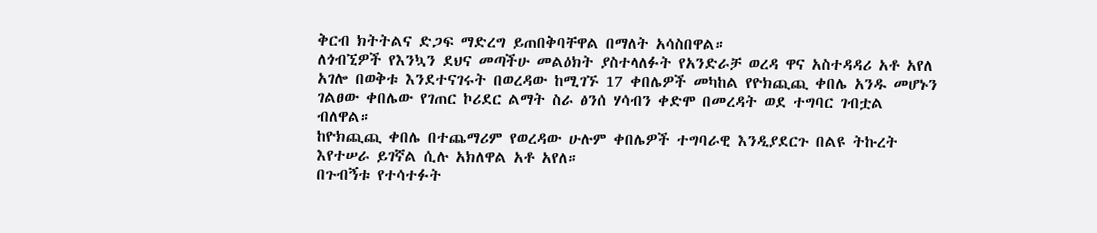ቅርብ ክትትልና ድጋፍ ማድረግ ይጠበቅባቸዋል በማለት አሳስበዋል።
ለጎብኚዎች የእንኳን ደህና መጣችሁ መልዕክት ያስተላለፉት የአንድራቻ ወረዳ ዋና አስተዳዳሪ አቶ አየለ አገሎ በወቅቱ እንደተናገሩት በወረዳው ከሚገኙ 17 ቀበሌዎች መካከል የዮክጪጪ ቀበሌ አንዱ መሆኑን ገልፀው ቀበሌው የገጠር ኮሪደር ልማት ስራ ፅንሰ ሃሳብን ቀድሞ በመረዳት ወደ ተግባር ገብቷል ብለዋል።
ከዮክጪጪ ቀበሌ በተጨማሪም የወረዳው ሁሉም ቀበሌዎች ተግባራዊ እንዲያደርጉ በልዩ ትኩረት እየተሠራ ይገኛል ሲሉ አክለዋል አቶ አየለ።
በጉብኝቱ የተሳተፉት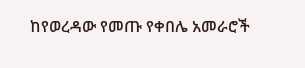ከየወረዳው የመጡ የቀበሌ አመራሮች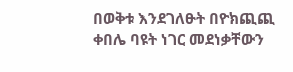በወቅቱ እንደገለፁት በዮክጪጪ ቀበሌ ባዩት ነገር መደነቃቸውን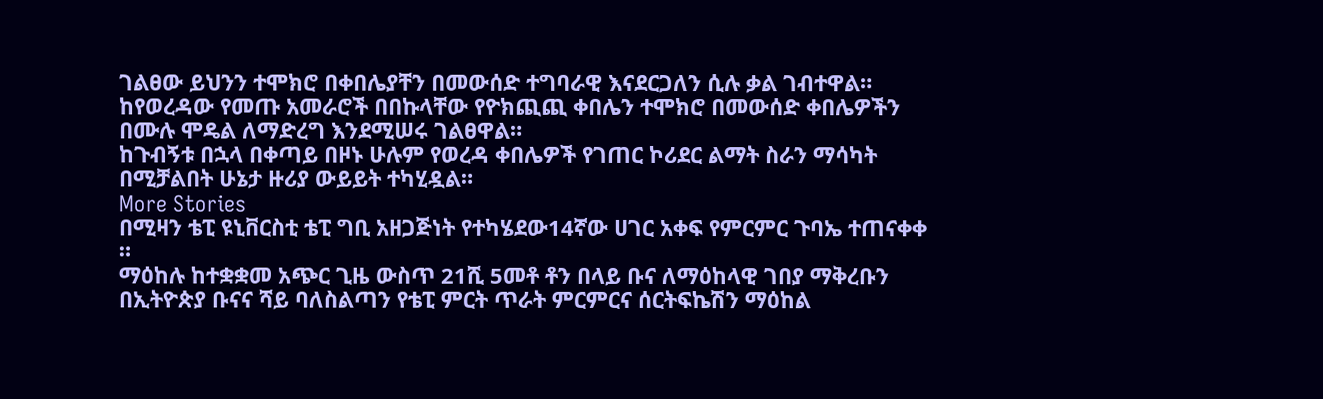ገልፀው ይህንን ተሞክሮ በቀበሌያቸን በመውሰድ ተግባራዊ እናደርጋለን ሲሉ ቃል ገብተዋል።
ከየወረዳው የመጡ አመራሮች በበኩላቸው የዮክጪጪ ቀበሌን ተሞክሮ በመውሰድ ቀበሌዎችን በሙሉ ሞዴል ለማድረግ እንደሚሠሩ ገልፀዋል።
ከጉብኝቱ በኋላ በቀጣይ በዞኑ ሁሉም የወረዳ ቀበሌዎች የገጠር ኮሪደር ልማት ስራን ማሳካት በሚቻልበት ሁኔታ ዙሪያ ውይይት ተካሂዷል።
More Stories
በሚዛን ቴፒ ዩኒቨርስቲ ቴፒ ግቢ አዘጋጅነት የተካሄደው14ኛው ሀገር አቀፍ የምርምር ጉባኤ ተጠናቀቀ ።
ማዕከሉ ከተቋቋመ አጭር ጊዜ ውስጥ 21ሺ 5መቶ ቶን በላይ ቡና ለማዕከላዊ ገበያ ማቅረቡን በኢትዮጵያ ቡናና ሻይ ባለስልጣን የቴፒ ምርት ጥራት ምርምርና ሰርትፍኬሽን ማዕከል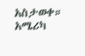አስታወቀ።
አሜሪካ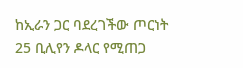ከኢራን ጋር ባደረገችው ጦርነት 25 ቢሊየን ዶላር የሚጠጋ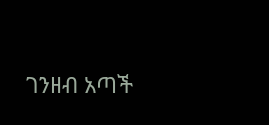ገንዘብ አጣች